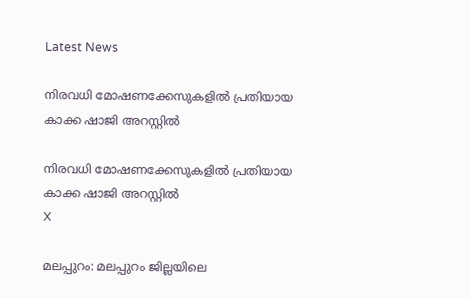Latest News

നിരവധി മോഷണക്കേസുകളില്‍ പ്രതിയായ കാക്ക ഷാജി അറസ്റ്റില്‍

നിരവധി മോഷണക്കേസുകളില്‍ പ്രതിയായ കാക്ക ഷാജി അറസ്റ്റില്‍
X

മലപ്പുറം: മലപ്പുറം ജില്ലയിലെ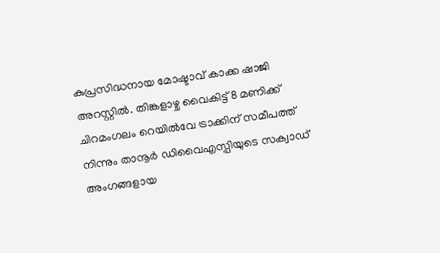കുപ്രസിദ്ധനായ മോഷ്ടാവ് കാക്ക ഷാജി അറസ്റ്റില്‍. തിങ്കളാഴ്ച വൈകിട്ട് 8 മണിക്ക് ചിറമംഗലം റെയില്‍വേ ട്രാക്കിന് സമീപത്ത് നിന്നും താനൂര്‍ ഡിവൈഎസ്പിയുടെ സക്വാഡ് അംഗങ്ങളായ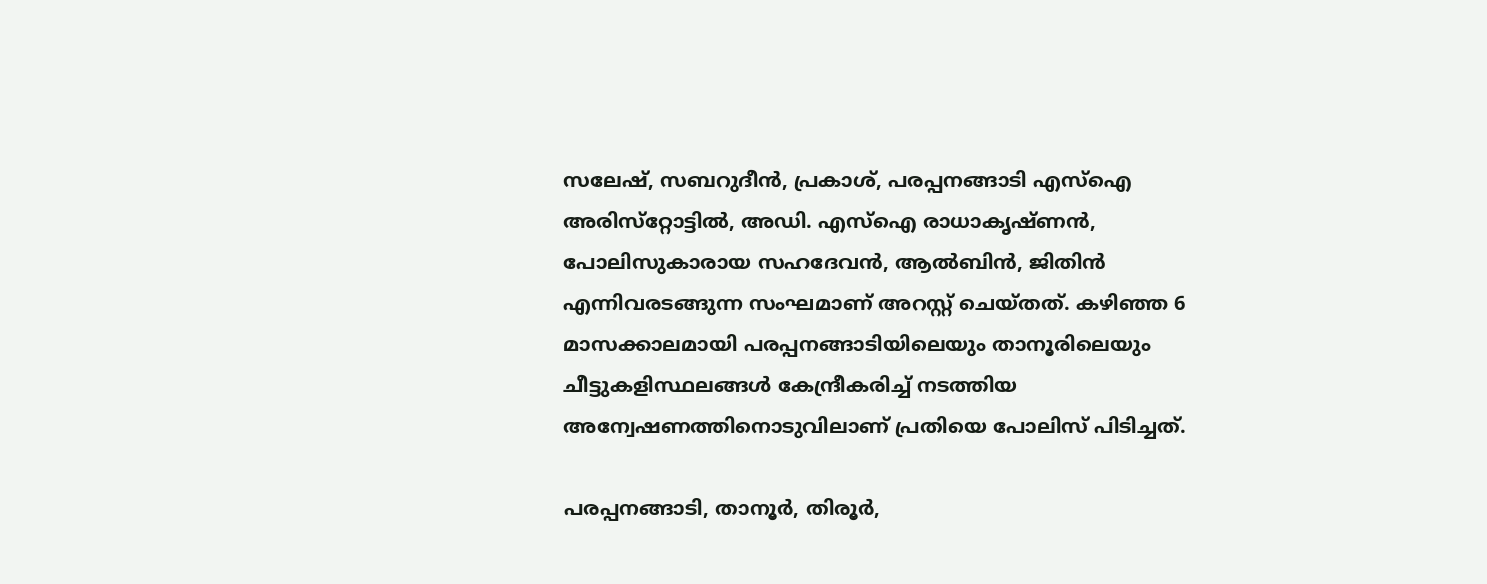സലേഷ്, സബറുദീന്‍, പ്രകാശ്, പരപ്പനങ്ങാടി എസ്‌ഐ അരിസ്‌റ്റോട്ടില്‍, അഡി. എസ്‌ഐ രാധാകൃഷ്ണന്‍, പോലിസുകാരായ സഹദേവന്‍, ആല്‍ബിന്‍, ജിതിന്‍ എന്നിവരടങ്ങുന്ന സംഘമാണ് അറസ്റ്റ് ചെയ്തത്. കഴിഞ്ഞ 6 മാസക്കാലമായി പരപ്പനങ്ങാടിയിലെയും താനൂരിലെയും ചീട്ടുകളിസ്ഥലങ്ങള്‍ കേന്ദ്രീകരിച്ച് നടത്തിയ അന്വേഷണത്തിനൊടുവിലാണ് പ്രതിയെ പോലിസ് പിടിച്ചത്.

പരപ്പനങ്ങാടി, താനൂര്‍, തിരൂര്‍,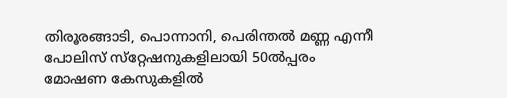തിരൂരങ്ങാടി, പൊന്നാനി, പെരിന്തല്‍ മണ്ണ എന്നീ പോലിസ് സ്‌റ്റേഷനുകളിലായി 50ല്‍പ്പരം മോഷണ കേസുകളില്‍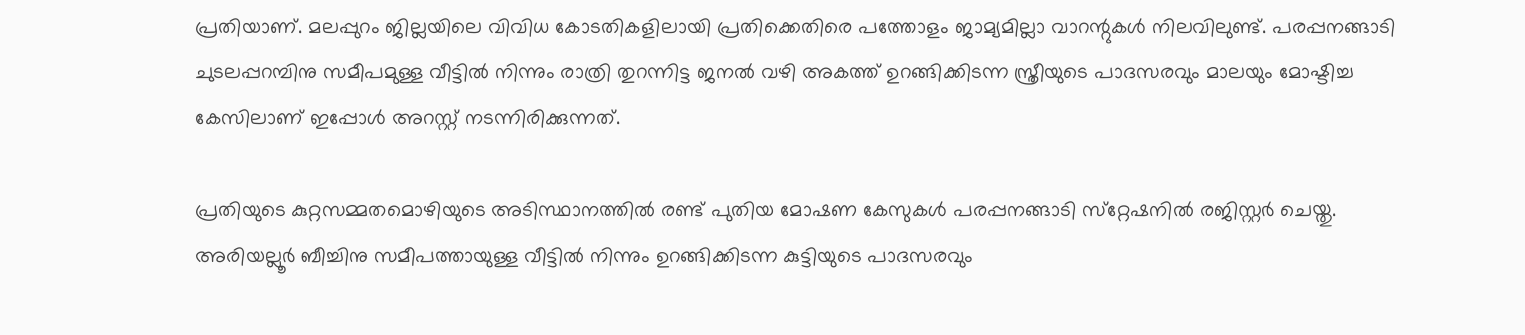പ്രതിയാണ്. മലപ്പുറം ജില്ലയിലെ വിവിധ കോടതികളിലായി പ്രതിക്കെതിരെ പത്തോളം ജാമ്യമില്ലാ വാറന്റുകള്‍ നിലവിലുണ്ട്. പരപ്പനങ്ങാടി ചുടലപ്പറമ്പിനു സമീപമുള്ള വീട്ടില്‍ നിന്നും രാത്രി തുറന്നിട്ട ജനല്‍ വഴി അകത്ത് ഉറങ്ങിക്കിടന്ന സ്ത്രീയുടെ പാദസരവും മാലയും മോഷ്ടിച്ച കേസിലാണ് ഇപ്പോള്‍ അറസ്റ്റ് നടന്നിരിക്കുന്നത്.

പ്രതിയുടെ കുറ്റസമ്മതമൊഴിയുടെ അടിസ്ഥാനത്തില്‍ രണ്ട് പുതിയ മോഷണ കേസുകള്‍ പരപ്പനങ്ങാടി സ്‌റ്റേഷനില്‍ രജിസ്റ്റര്‍ ചെയ്തു. അരിയല്ലൂര്‍ ബീച്ചിനു സമീപത്തായുള്ള വീട്ടില്‍ നിന്നും ഉറങ്ങിക്കിടന്ന കുട്ടിയുടെ പാദസരവും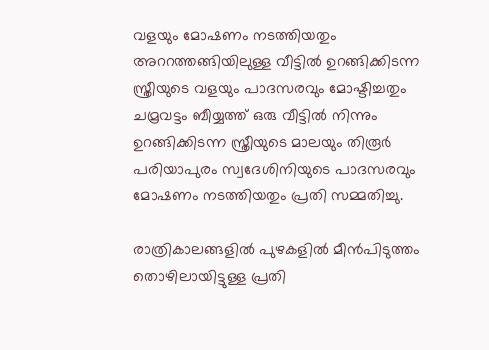വളയും മോഷണം നടത്തിയതും അററത്തങ്ങിയിലുള്ള വീട്ടില്‍ ഉറങ്ങിക്കിടന്ന സ്ത്രീയുടെ വളയും പാദസരവും മോഷ്ടിച്ചതും ചമ്രവട്ടം ബീയ്യത്ത് ഒരു വീട്ടില്‍ നിന്നും ഉറങ്ങിക്കിടന്ന സ്ത്രീയുടെ മാലയും തിരൂര്‍ പരിയാപുരം സ്വദേശിനിയുടെ പാദസരവും മോഷണം നടത്തിയതും പ്രതി സമ്മതിച്ചു.

രാത്രികാലങ്ങളില്‍ പുഴകളില്‍ മീന്‍പിടുത്തം തൊഴിലായിട്ടുള്ള പ്രതി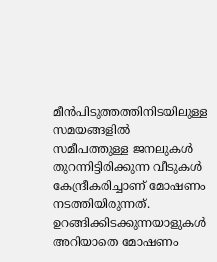മീന്‍പിടുത്തത്തിനിടയിലുള്ള സമയങ്ങളില്‍ സമീപത്തുള്ള ജനലുകള്‍ തുറന്നിട്ടിരിക്കുന്ന വീടുകള്‍ കേന്ദ്രീകരിച്ചാണ് മോഷണം നടത്തിയിരുന്നത്. ഉറങ്ങിക്കിടക്കുന്നയാളുകള്‍ അറിയാതെ മോഷണം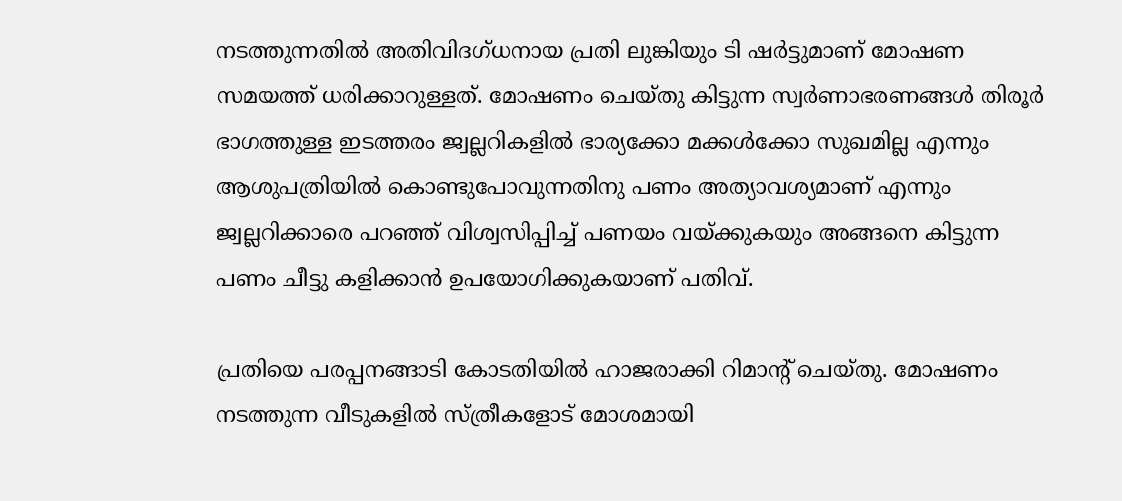നടത്തുന്നതില്‍ അതിവിദഗ്ധനായ പ്രതി ലുങ്കിയും ടി ഷര്‍ട്ടുമാണ് മോഷണ സമയത്ത് ധരിക്കാറുള്ളത്. മോഷണം ചെയ്തു കിട്ടുന്ന സ്വര്‍ണാഭരണങ്ങള്‍ തിരൂര്‍ ഭാഗത്തുള്ള ഇടത്തരം ജ്വല്ലറികളില്‍ ഭാര്യക്കോ മക്കള്‍ക്കോ സുഖമില്ല എന്നും ആശുപത്രിയില്‍ കൊണ്ടുപോവുന്നതിനു പണം അത്യാവശ്യമാണ് എന്നും ജ്വല്ലറിക്കാരെ പറഞ്ഞ് വിശ്വസിപ്പിച്ച് പണയം വയ്ക്കുകയും അങ്ങനെ കിട്ടുന്ന പണം ചീട്ടു കളിക്കാന്‍ ഉപയോഗിക്കുകയാണ് പതിവ്.

പ്രതിയെ പരപ്പനങ്ങാടി കോടതിയില്‍ ഹാജരാക്കി റിമാന്റ് ചെയ്തു. മോഷണം നടത്തുന്ന വീടുകളില്‍ സ്ത്രീകളോട് മോശമായി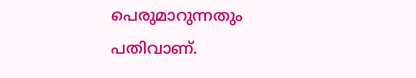പെരുമാറുന്നതും പതിവാണ്.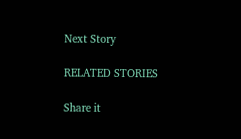Next Story

RELATED STORIES

Share it